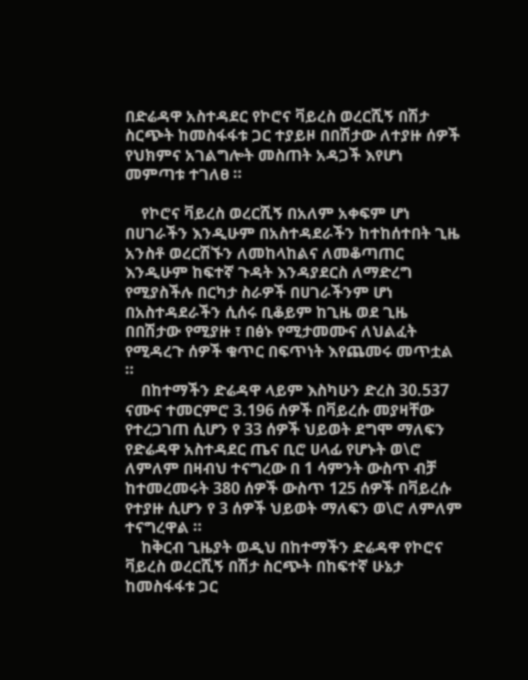በድሬዳዋ አስተዳደር የኮሮና ቫይረስ ወረርሺኝ በሽታ ስርጭት ከመስፋፋቱ ጋር ተያይዞ በበሽታው ለተያዙ ሰዎች የህክምና አገልግሎት መስጠት አዳጋች እየሆነ መምጣቱ ተገለፀ ።

    የኮሮና ቫይረስ ወረርሺኝ በአለም አቀፍም ሆነ በሀገራችን እንዲሁም በአስተዳደራችን ከተከሰተበት ጊዜ አንስቶ ወረርሽኙን ለመከላከልና ለመቆጣጠር እንዲሁም ከፍተኛ ጉዳት እንዳያደርስ ለማድረግ የሚያስችሉ በርካታ ስራዎች በሀገራችንም ሆነ በአስተዳደራችን ሲሰሩ ቢቆይም ከጊዜ ወደ ጊዜ በበሽታው የሚያዙ ፣ በፅኑ የሚታመሙና ለህልፈት የሚዳረጉ ሰዎች ቁጥር በፍጥነት እየጨመሩ መጥቷል ።
    በከተማችን ድሬዳዋ ላይም እስካሁን ድረስ 30.537 ናሙና ተመርምሮ 3.196 ሰዎች በቫይረሱ መያዛቸው የተረጋገጠ ሲሆን የ 33 ሰዎች ህይወት ደግሞ ማለፍን የድሬዳዋ አስተዳደር ጤና ቢሮ ሀላፊ የሆኑት ወ\ሮ ለምለም በዛብህ ተናግረው በ 1 ሳምንት ውስጥ ብቻ ከተመረመሩት 380 ሰዎች ውስጥ 125 ሰዎች በቫይረሱ የተያዙ ሲሆን የ 3 ሰዎች ህይወት ማለፍን ወ\ሮ ለምለም ተናግረዋል ።
    ከቅርብ ጊዜያት ወዲህ በከተማችን ድሬዳዋ የኮሮና ቫይረስ ወረርሺኝ በሽታ ስርጭት በከፍተኛ ሁኔታ ከመስፋፋቱ ጋር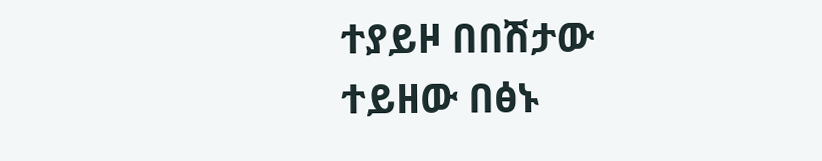ተያይዞ በበሽታው ተይዘው በፅኑ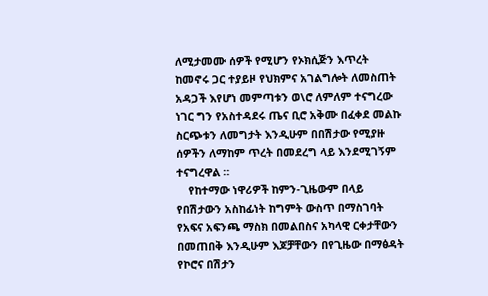ለሚታመሙ ሰዎች የሚሆን የኦክሲጅን እጥረት ከመኖሩ ጋር ተያይዞ የህክምና አገልግሎት ለመስጠት አዳጋች እየሆነ መምጣቱን ወ\ሮ ለምለም ተናግረው ነገር ግን የአስተዳደሩ ጤና ቢሮ አቅሙ በፈቀደ መልኩ ስርጭቱን ለመግታት እንዲሁም በበሽታው የሚያዙ ሰዎችን ለማከም ጥረት በመደረግ ላይ እንደሚገኝም ተናግረዋል ።
    የከተማው ነዋሪዎች ከምን-ጊዜውም በላይ የበሽታውን አስከፊነት ከግምት ውስጥ በማስገባት የአፍና አፍንጫ ማስክ በመልበስና አካላዊ ርቀታቸውን በመጠበቅ እንዲሁም እጆቻቸውን በየጊዜው በማፅዳት የኮሮና በሽታን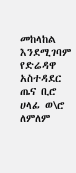መከላከል እንደሚገባም የድሬዳዋ አስተዳደር ጤና ቢሮ ሀላፊ ወ\ሮ ለምለም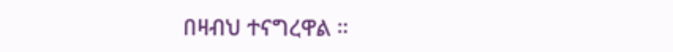በዛብህ ተናግረዋል ።